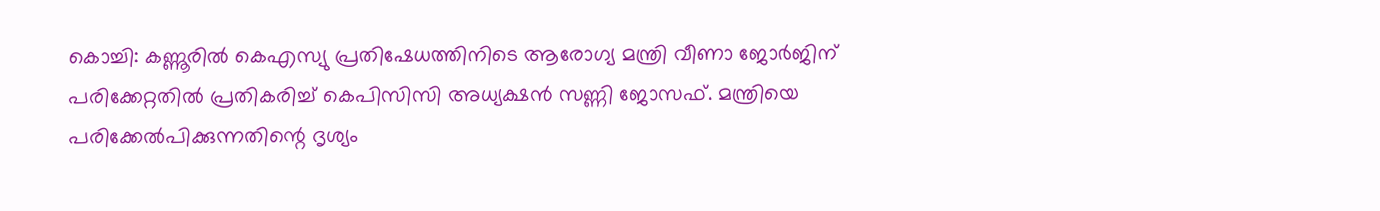കൊച്ചി: കണ്ണൂരിൽ കെഎസ്യു പ്രതിഷേധത്തിനിടെ ആരോഗ്യ മന്ത്രി വീണാ ജോർജിന് പരിക്കേറ്റതിൽ പ്രതികരിച്ച് കെപിസിസി അധ്യക്ഷൻ സണ്ണി ജോസഫ്. മന്ത്രിയെ പരിക്കേൽപിക്കുന്നതിന്റെ ദൃശ്യം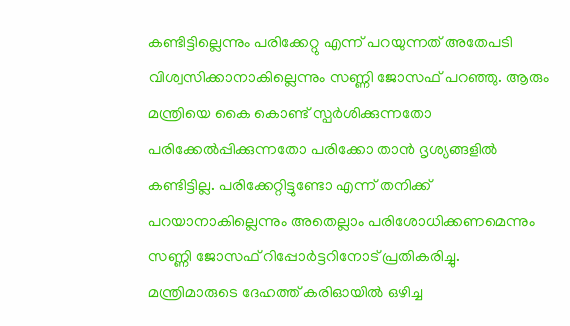കണ്ടിട്ടില്ലെന്നും പരിക്കേറ്റു എന്ന് പറയുന്നത് അതേപടി വിശ്വസിക്കാനാകില്ലെന്നും സണ്ണി ജോസഫ് പറഞ്ഞു. ആരും മന്ത്രിയെ കൈ കൊണ്ട് സ്പർശിക്കുന്നതോ പരിക്കേൽപ്പിക്കുന്നതോ പരിക്കോ താൻ ദൃശ്യങ്ങളിൽ കണ്ടിട്ടില്ല. പരിക്കേറ്റിട്ടുണ്ടോ എന്ന് തനിക്ക് പറയാനാകില്ലെന്നും അതെല്ലാം പരിശോധിക്കണമെന്നും സണ്ണി ജോസഫ് റിപ്പോർട്ടറിനോട് പ്രതികരിച്ചു.
മന്ത്രിമാരുടെ ദേഹത്ത് കരിഓയിൽ ഒഴിച്ച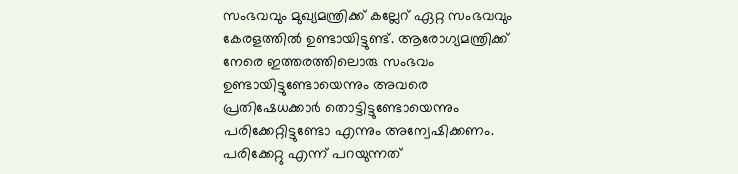സംഭവവും മുഖ്യമന്ത്രിക്ക് കല്ലേറ് ഏറ്റ സംഭവവും കേരളത്തിൽ ഉണ്ടായിട്ടുണ്ട്. ആരോഗ്യമന്ത്രിക്ക് നേരെ ഇത്തരത്തിലൊരു സംഭവം ഉണ്ടായിട്ടുണ്ടോയെന്നും അവരെ പ്രതിഷേധക്കാർ തൊട്ടിട്ടുണ്ടോയെന്നും പരിക്കേറ്റിട്ടുണ്ടോ എന്നും അന്വേഷിക്കണം. പരിക്കേറ്റു എന്ന് പറയുന്നത്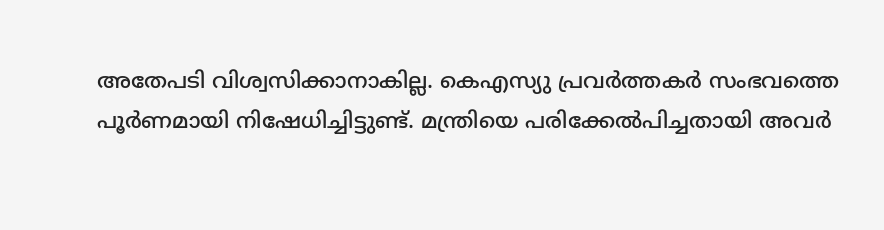അതേപടി വിശ്വസിക്കാനാകില്ല. കെഎസ്യു പ്രവർത്തകർ സംഭവത്തെ പൂർണമായി നിഷേധിച്ചിട്ടുണ്ട്. മന്ത്രിയെ പരിക്കേൽപിച്ചതായി അവർ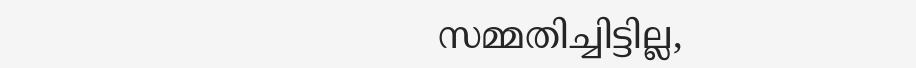സമ്മതിച്ചിട്ടില്ല,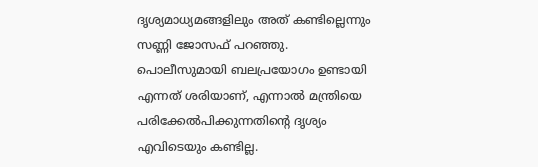ദൃശ്യമാധ്യമങ്ങളിലും അത് കണ്ടില്ലെന്നും സണ്ണി ജോസഫ് പറഞ്ഞു.
പൊലീസുമായി ബലപ്രയോഗം ഉണ്ടായി എന്നത് ശരിയാണ്, എന്നാൽ മന്ത്രിയെ പരിക്കേൽപിക്കുന്നതിന്റെ ദൃശ്യം എവിടെയും കണ്ടില്ല.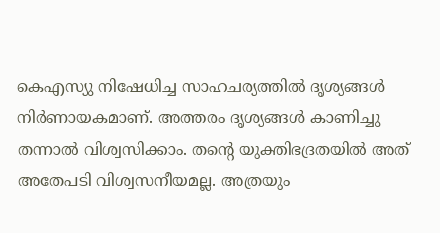കെഎസ്യു നിഷേധിച്ച സാഹചര്യത്തിൽ ദൃശ്യങ്ങൾ നിർണായകമാണ്. അത്തരം ദൃശ്യങ്ങൾ കാണിച്ചു തന്നാൽ വിശ്വസിക്കാം. തന്റെ യുക്തിഭദ്രതയിൽ അത് അതേപടി വിശ്വസനീയമല്ല. അത്രയും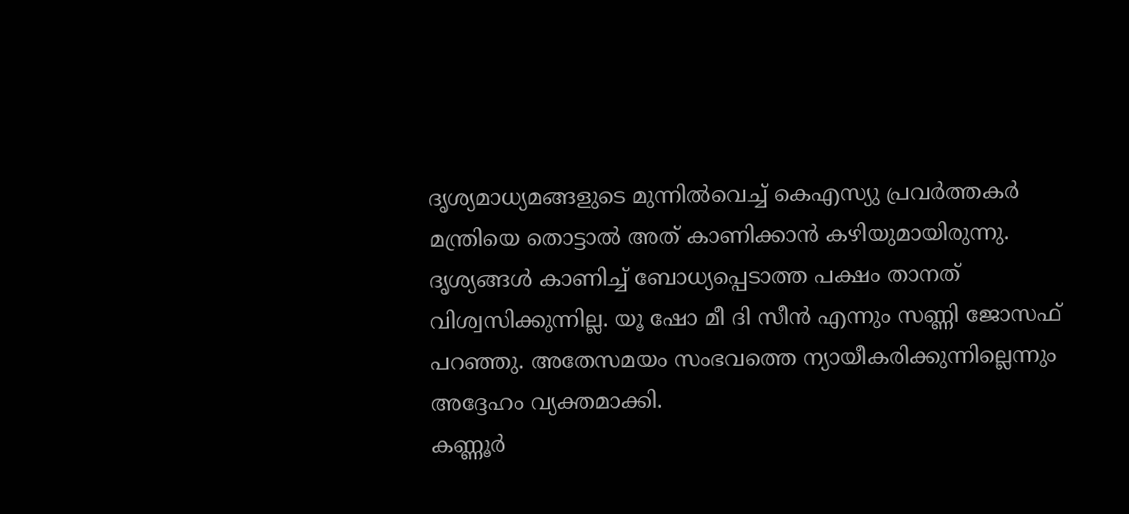ദൃശ്യമാധ്യമങ്ങളുടെ മുന്നിൽവെച്ച് കെഎസ്യു പ്രവർത്തകർ മന്ത്രിയെ തൊട്ടാൽ അത് കാണിക്കാൻ കഴിയുമായിരുന്നു. ദൃശ്യങ്ങൾ കാണിച്ച് ബോധ്യപ്പെടാത്ത പക്ഷം താനത് വിശ്വസിക്കുന്നില്ല. യൂ ഷോ മീ ദി സീൻ എന്നും സണ്ണി ജോസഫ് പറഞ്ഞു. അതേസമയം സംഭവത്തെ ന്യായീകരിക്കുന്നില്ലെന്നും അദ്ദേഹം വ്യക്തമാക്കി.
കണ്ണൂർ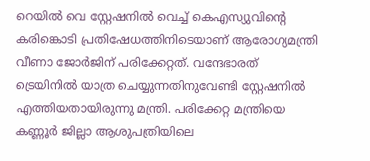റെയിൽ വെ സ്റ്റേഷനിൽ വെച്ച് കെഎസ്യുവിന്റെ കരിങ്കൊടി പ്രതിഷേധത്തിനിടെയാണ് ആരോഗ്യമന്ത്രി വീണാ ജോർജിന് പരിക്കേറ്റത്. വന്ദേഭാരത് ട്രെയിനിൽ യാത്ര ചെയ്യുന്നതിനുവേണ്ടി സ്റ്റേഷനിൽ എത്തിയതായിരുന്നു മന്ത്രി. പരിക്കേറ്റ മന്ത്രിയെ കണ്ണൂർ ജില്ലാ ആശുപത്രിയിലെ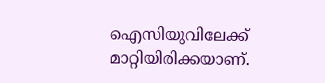ഐസിയുവിലേക്ക് മാറ്റിയിരിക്കയാണ്.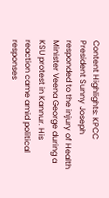Content Highlights: KPCC President Sunny Joseph responded to the injury of Health Minister Veena George during a KSU protest in Kannur. His reaction came amid political responses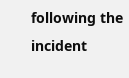following the incident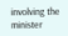involving the minister